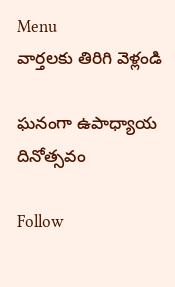Menu
వార్తలకు తిరిగి వెళ్లండి

ఘనంగా ఉపాధ్యాయ దినోత్సవం

Follow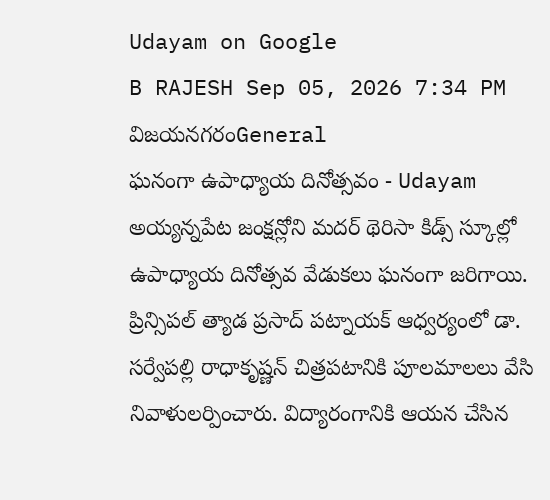Udayam on Google
B RAJESH Sep 05, 2026 7:34 PM విజయనగరంGeneral
ఘనంగా ఉపాధ్యాయ దినోత్సవం - Udayam
అయ్యన్నపేట జంక్షన్లోని మదర్ థెరిసా కిడ్స్ స్కూల్లో ఉపాధ్యాయ దినోత్సవ వేడుకలు ఘనంగా జరిగాయి. ప్రిన్సిపల్ త్యాడ ప్రసాద్ పట్నాయక్ ఆధ్వర్యంలో డా. సర్వేపల్లి రాధాకృష్ణన్ చిత్రపటానికి పూలమాలలు వేసి నివాళులర్పించారు. విద్యారంగానికి ఆయన చేసిన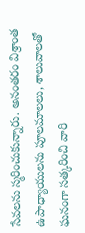సేవలను స్మరించుకున్నారు. అనంతరం విశ్రాంత ఉపాధ్యాయులను పూలమాలలు, శాలువాలతో ఘనంగా సత్కరించి వారి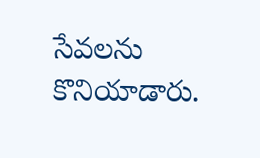సేవలను కొనియాడారు.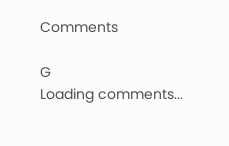Comments

G
Loading comments...